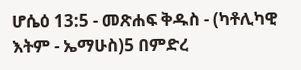ሆሴዕ 13:5 - መጽሐፍ ቅዱስ - (ካቶሊካዊ እትም - ኤማሁስ)5 በምድረ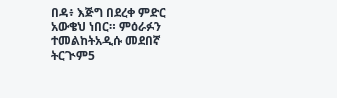በዳ፥ እጅግ በደረቀ ምድር አውቄህ ነበር። ምዕራፉን ተመልከትአዲሱ መደበኛ ትርጒም5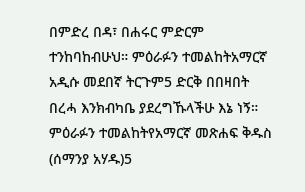በምድረ በዳ፣ በሐሩር ምድርም ተንከባከብሁህ። ምዕራፉን ተመልከትአማርኛ አዲሱ መደበኛ ትርጉም5 ድርቅ በበዛበት በረሓ እንክብካቤ ያደረግኹላችሁ እኔ ነኝ። ምዕራፉን ተመልከትየአማርኛ መጽሐፍ ቅዱስ (ሰማንያ አሃዱ)5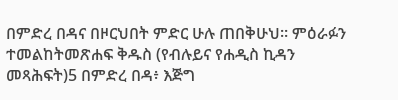በምድረ በዳና በዞርህበት ምድር ሁሉ ጠበቅሁህ። ምዕራፉን ተመልከትመጽሐፍ ቅዱስ (የብሉይና የሐዲስ ኪዳን መጻሕፍት)5 በምድረ በዳ፥ እጅግ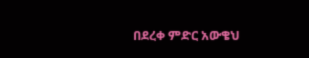በደረቀ ምድር አውቄህ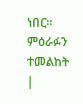ነበር። ምዕራፉን ተመልከት |